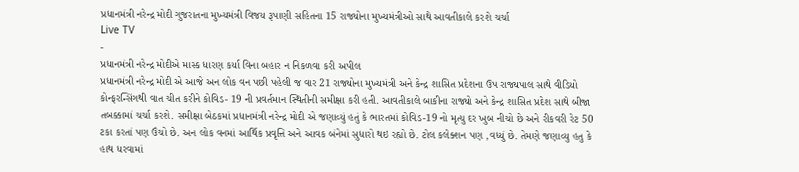પ્રધાનમંત્રી નરેન્દ્ર મોદી ગુજરાતના મુખ્યમંત્રી વિજય રૂપાણી સહિતના 15 રાજ્યોના મુખ્યમંત્રીઓ સાથે આવતીકાલે કરશે ચર્ચા
Live TV
-
પ્રધાનમંત્રી નરેન્દ્ર મોદીએ માસ્ક ધારણ કર્યા વિના બહાર ન નિકળવા કરી અપીલ
પ્રધાનમંત્રી નરેન્દ્ર મોદી એ આજે અન લોક વન પછી પહેલી જ વાર 21 રાજ્યોના મુખ્યમંત્રી અને કેન્દ્ર શાસિત પ્રદેશના ઉપ રાજ્યપાલ સાથે વીડિયો કોન્ફરન્સિંગથી વાત ચીત કરીને કોવિડ- 19 ની પ્રવર્તમાન સ્થિતીની સમીક્ષા કરી હતી. આવતીકાલે બાકીના રાજ્યો અને કેન્દ્ર શાસિત પ્રદેશ સાથે બીજા તબક્કામાં ચર્ચા કરશે. સમીક્ષા બેઠકમાં પ્રધાનમંત્રી નરેન્દ્ર મોદી એ જણાવ્યું હતું કે ભારતમાં કોવિડ-19 નો મૃત્યુ દર ખુબ નીચો છે અને રીકવરી રેટ 50 ટકા કરતાં પણ ઉંચો છે. અન લોક વનમાં આર્થિક પ્રવૃત્તિ અને આવક બંનેમાં સુધારો થઇ રહ્યો છે. ટોલ કલેક્શન પણ ,વધ્યું છે. તેમણે જણાવ્યુ હતુ કે હાથ ધરવામાં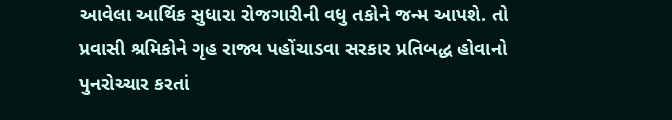આવેલા આર્થિક સુધારા રોજગારીની વધુ તકોને જન્મ આપશે. તો પ્રવાસી શ્રમિકોને ગૃહ રાજ્ય પહોંચાડવા સરકાર પ્રતિબદ્ધ હોવાનો પુનરોચ્ચાર કરતાં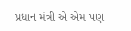પ્રધાન મંત્રી એ એમ પણ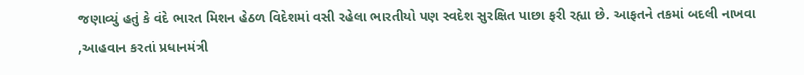જણાવ્યું હતું કે વંદે ભારત મિશન હેઠળ વિદેશમાં વસી રહેલા ભારતીયો પણ સ્વદેશ સુરક્ષિત પાછા ફરી રહ્યા છે. આફતને તકમાં બદલી નાખવા ,આહવાન કરતાં પ્રધાનમંત્રી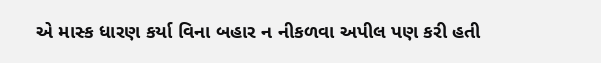એ માસ્ક ધારણ કર્યા વિના બહાર ન નીકળવા અપીલ પણ કરી હતી